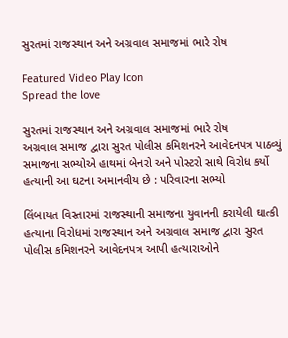સુરતમાં રાજસ્થાન અને અગ્રવાલ સમાજમાં ભારે રોષ

Featured Video Play Icon
Spread the love

સુરતમાં રાજસ્થાન અને અગ્રવાલ સમાજમાં ભારે રોષ
અગ્રવાલ સમાજ દ્વારા સુરત પોલીસ કમિશનરને આવેદનપત્ર પાઠવ્યું
સમાજના સભ્યોએ હાથમાં બેનરો અને પોસ્ટરો સાથે વિરોધ કર્યો
હત્યાની આ ઘટના અમાનવીય છે : પરિવારના સભ્યો

લિંબાયત વિસ્તારમાં રાજસ્થાની સમાજના યુવાનની કરાયેલી ઘાત્કી હત્યાના વિરોધમાં રાજસ્થાન અને અગ્રવાલ સમાજ દ્વારા સુરત પોલીસ કમિશનરને આવેદનપત્ર આપી હત્યારાઓને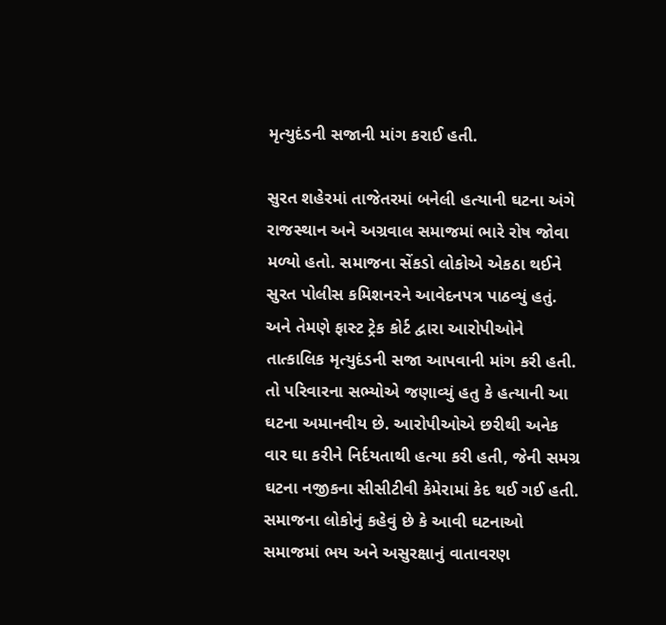મૃત્યુદંડની સજાની માંગ કરાઈ હતી.

સુરત શહેરમાં તાજેતરમાં બનેલી હત્યાની ઘટના અંગે રાજસ્થાન અને અગ્રવાલ સમાજમાં ભારે રોષ જોવા મળ્યો હતો. સમાજના સેંકડો લોકોએ એકઠા થઈને સુરત પોલીસ કમિશનરને આવેદનપત્ર પાઠવ્યું હતું. અને તેમણે ફાસ્ટ ટ્રેક કોર્ટ દ્વારા આરોપીઓને તાત્કાલિક મૃત્યુદંડની સજા આપવાની માંગ કરી હતી. તો પરિવારના સભ્યોએ જણાવ્યું હતુ કે હત્યાની આ ઘટના અમાનવીય છે. આરોપીઓએ છરીથી અનેક વાર ઘા કરીને નિર્દયતાથી હત્યા કરી હતી, જેની સમગ્ર ઘટના નજીકના સીસીટીવી કેમેરામાં કેદ થઈ ગઈ હતી. સમાજના લોકોનું કહેવું છે કે આવી ઘટનાઓ સમાજમાં ભય અને અસુરક્ષાનું વાતાવરણ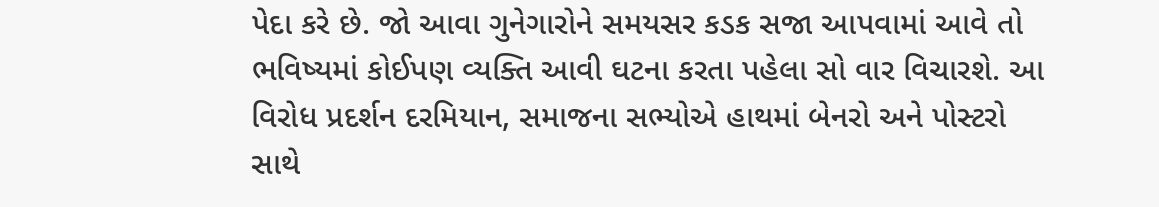પેદા કરે છે. જો આવા ગુનેગારોને સમયસર કડક સજા આપવામાં આવે તો ભવિષ્યમાં કોઈપણ વ્યક્તિ આવી ઘટના કરતા પહેલા સો વાર વિચારશે. આ વિરોધ પ્રદર્શન દરમિયાન, સમાજના સભ્યોએ હાથમાં બેનરો અને પોસ્ટરો સાથે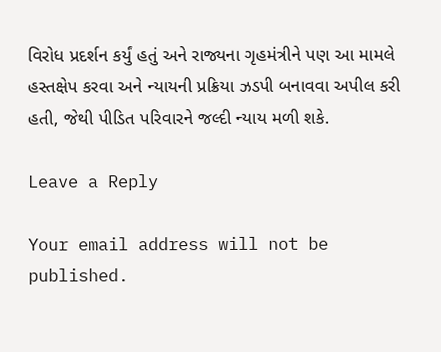વિરોધ પ્રદર્શન કર્યું હતું અને રાજ્યના ગૃહમંત્રીને પણ આ મામલે હસ્તક્ષેપ કરવા અને ન્યાયની પ્રક્રિયા ઝડપી બનાવવા અપીલ કરી હતી, જેથી પીડિત પરિવારને જલ્દી ન્યાય મળી શકે.

Leave a Reply

Your email address will not be published.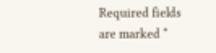Required fields are marked *